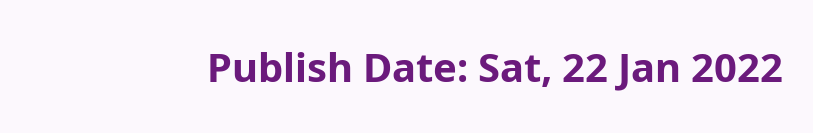Publish Date: Sat, 22 Jan 2022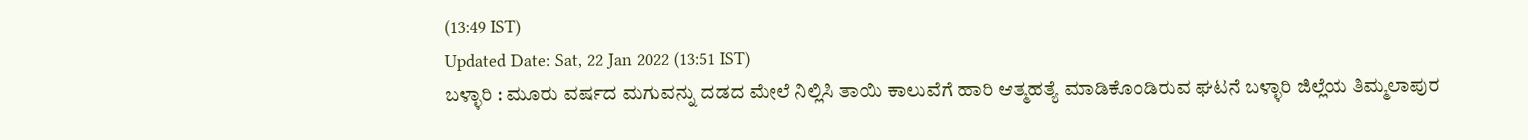(13:49 IST)
Updated Date: Sat, 22 Jan 2022 (13:51 IST)
ಬಳ್ಳಾರಿ : ಮೂರು ವರ್ಷದ ಮಗುವನ್ನು ದಡದ ಮೇಲೆ ನಿಲ್ಲಿಸಿ ತಾಯಿ ಕಾಲುವೆಗೆ ಹಾರಿ ಆತ್ಮಹತ್ಯೆ ಮಾಡಿಕೊಂಡಿರುವ ಘಟನೆ ಬಳ್ಳಾರಿ ಜಿಲ್ಲೆಯ ತಿಮ್ಮಲಾಪುರ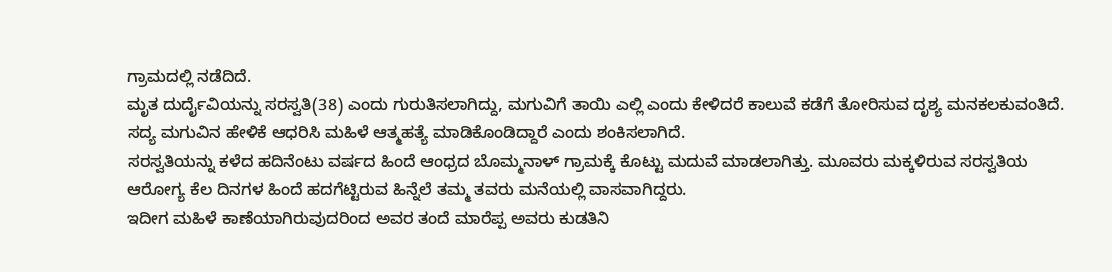ಗ್ರಾಮದಲ್ಲಿ ನಡೆದಿದೆ.
ಮೃತ ದುರ್ದೈವಿಯನ್ನು ಸರಸ್ವತಿ(38) ಎಂದು ಗುರುತಿಸಲಾಗಿದ್ದು, ಮಗುವಿಗೆ ತಾಯಿ ಎಲ್ಲಿ ಎಂದು ಕೇಳಿದರೆ ಕಾಲುವೆ ಕಡೆಗೆ ತೋರಿಸುವ ದೃಶ್ಯ ಮನಕಲಕುವಂತಿದೆ. ಸದ್ಯ ಮಗುವಿನ ಹೇಳಿಕೆ ಆಧರಿಸಿ ಮಹಿಳೆ ಆತ್ಮಹತ್ಯೆ ಮಾಡಿಕೊಂಡಿದ್ದಾರೆ ಎಂದು ಶಂಕಿಸಲಾಗಿದೆ.
ಸರಸ್ವತಿಯನ್ನು ಕಳೆದ ಹದಿನೆಂಟು ವರ್ಷದ ಹಿಂದೆ ಆಂಧ್ರದ ಬೊಮ್ಮನಾಳ್ ಗ್ರಾಮಕ್ಕೆ ಕೊಟ್ಟು ಮದುವೆ ಮಾಡಲಾಗಿತ್ತು. ಮೂವರು ಮಕ್ಕಳಿರುವ ಸರಸ್ವತಿಯ ಆರೋಗ್ಯ ಕೆಲ ದಿನಗಳ ಹಿಂದೆ ಹದಗೆಟ್ಟಿರುವ ಹಿನ್ನೆಲೆ ತಮ್ಮ ತವರು ಮನೆಯಲ್ಲಿ ವಾಸವಾಗಿದ್ದರು.
ಇದೀಗ ಮಹಿಳೆ ಕಾಣೆಯಾಗಿರುವುದರಿಂದ ಅವರ ತಂದೆ ಮಾರೆಪ್ಪ ಅವರು ಕುಡತಿನಿ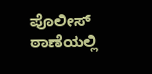ಪೊಲೀಸ್ ಠಾಣೆಯಲ್ಲಿ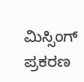ಮಿಸ್ಸಿಂಗ್ ಪ್ರಕರಣ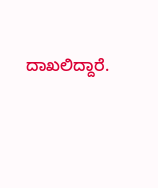ದಾಖಲಿದ್ದಾರೆ.